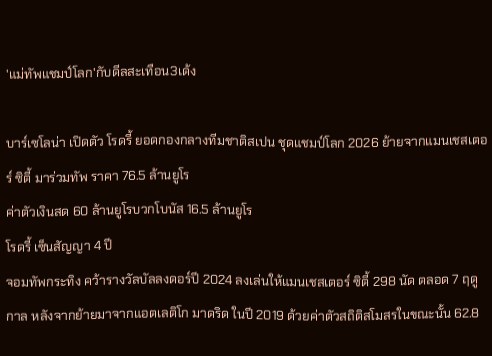'แม่ทัพแชมป์โลก'กับดีลสะเทือน3เด้ง

บาร์เซโลน่า เปิดตัว โรดรี้ ยอดกองกลางทีมชาติสเปน ชุดแชมป์โลก 2026 ย้ายจากแมนเชสเตอร์ ซิตี้ มาร่วมทัพ ราคา 76.5 ล้านยูโร
ค่าตัวเงินสด 60 ล้านยูโรบวกโบนัส 16.5 ล้านยูโร
โรดรี้ เซ็นสัญญา 4 ปี
จอมทัพกระทิง คว้ารางวัลบัลลงดอร์ปี 2024 ลงเล่นให้แมนเชสเตอร์ ซิตี้ 298 นัด ตลอด 7 ฤดูกาล หลังจากย้ายมาจากแอตเลติโก มาดริด ในปี 2019 ด้วยค่าตัวสถิติสโมสรในขณะนั้น 62.8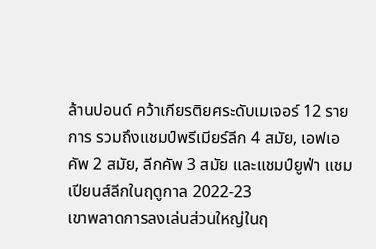ล้านปอนด์ คว้าเกียรติยศระดับเมเจอร์ 12 รายการ รวมถึงแชมป์พรีเมียร์ลีก 4 สมัย, เอฟเอคัพ 2 สมัย, ลีกคัพ 3 สมัย และแชมป์ยูฟ่า แชมเปียนส์ลีกในฤดูกาล 2022-23
เขาพลาดการลงเล่นส่วนใหญ่ในฤ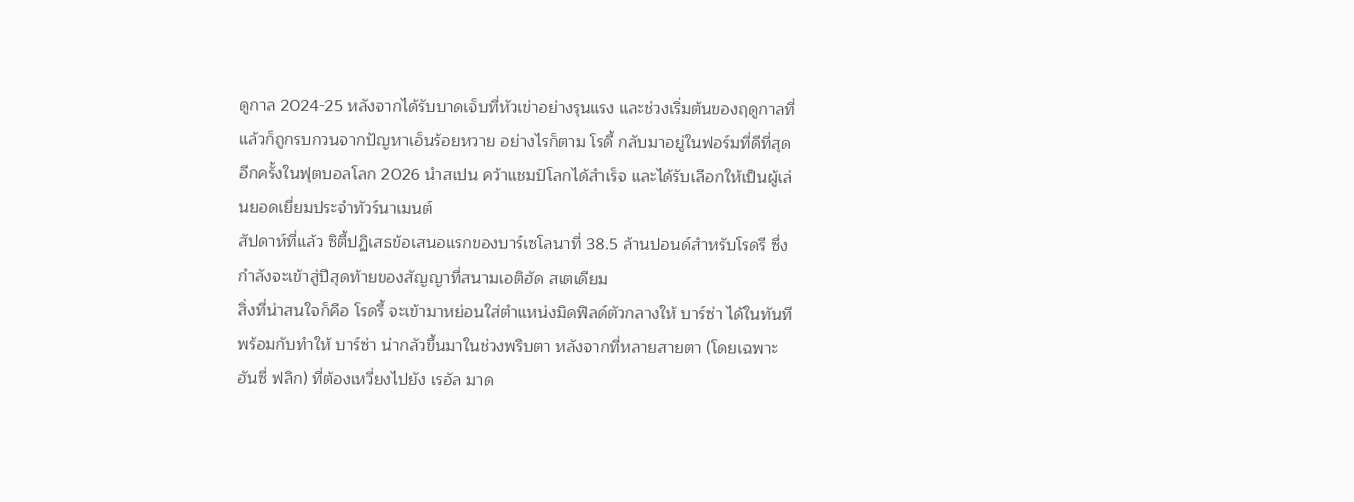ดูกาล 2024-25 หลังจากได้รับบาดเจ็บที่หัวเข่าอย่างรุนแรง และช่วงเริ่มต้นของฤดูกาลที่แล้วก็ถูกรบกวนจากปัญหาเอ็นร้อยหวาย อย่างไรก็ตาม โรดี้ กลับมาอยู่ในฟอร์มที่ดีที่สุดอีกครั้งในฟุตบอลโลก 2026 นำสเปน คว้าแชมป์โลกได้สำเร็จ และได้รับเลือกให้เป็นผู้เล่นยอดเยี่ยมประจำทัวร์นาเมนต์
สัปดาห์ที่แล้ว ซิตี้ปฏิเสธข้อเสนอแรกของบาร์เซโลนาที่ 38.5 ล้านปอนด์สำหรับโรดรี ซึ่งกำลังจะเข้าสู่ปีสุดท้ายของสัญญาที่สนามเอติฮัด สเตเดียม
สิ่งที่น่าสนใจก็คือ โรดรี้ จะเข้ามาหย่อนใส่ตำแหน่งมิดฟิลด์ตัวกลางให้ บาร์ซ่า ได้ในทันที
พร้อมกับทำให้ บาร์ซ่า น่ากลัวขึ้นมาในช่วงพริบตา หลังจากที่หลายสายตา (โดยเฉพาะ ฮันซี่ ฟลิก) ที่ต้องเหวี่ยงไปยัง เรอัล มาด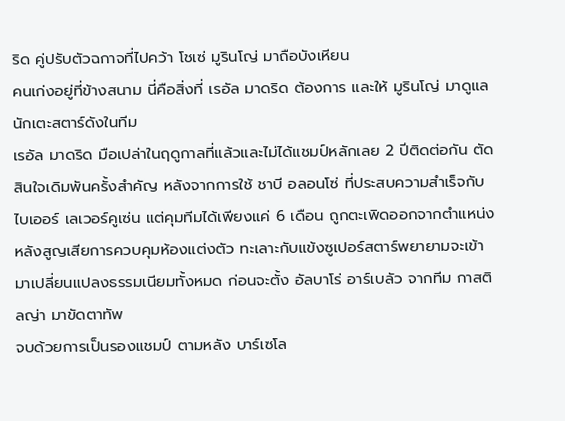ริด คู่ปรับตัวฉกาจที่ไปคว้า โชเซ่ มูรินโญ่ มาถือบังเหียน
คนเก่งอยู่ที่ข้างสนาม นี่คือสิ่งที่ เรอัล มาดริด ต้องการ และให้ มูรินโญ่ มาดูแล นักเตะสตาร์ดังในทีม
เรอัล มาดริด มือเปล่าในฤดูกาลที่แล้วและไม่ได้แชมป์หลักเลย 2 ปีติดต่อกัน ตัดสินใจเดิมพันครั้งสำคัญ หลังจากการใช้ ชาบี อลอนโซ่ ที่ประสบความสำเร็จกับ ไบเออร์ เลเวอร์คูเซ่น แต่คุมทีมได้เพียงแค่ 6 เดือน ถูกตะเพิดออกจากตำแหน่ง หลังสูญเสียการควบคุมห้องแต่งตัว ทะเลาะกับแข้งซูเปอร์สตาร์พยายามจะเข้ามาเปลี่ยนแปลงธรรมเนียมทั้งหมด ก่อนจะตั้ง อัลบาโร่ อาร์เบลัว จากทีม กาสติลญ่า มาขัดตาทัพ
จบด้วยการเป็นรองแชมป์ ตามหลัง บาร์เซโล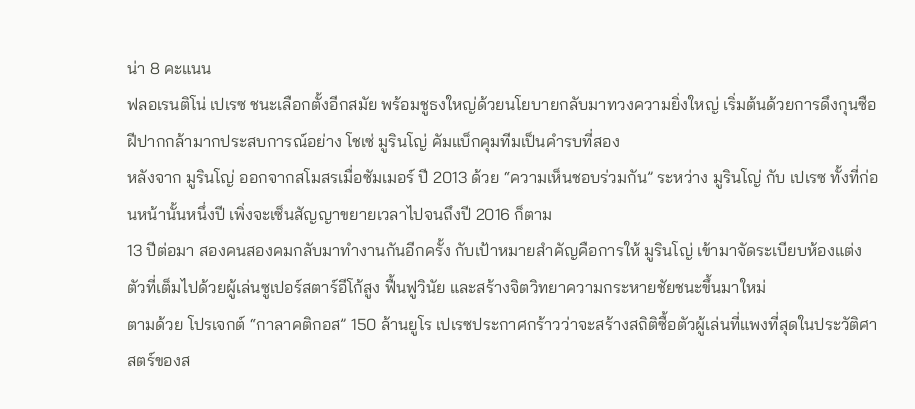น่า 8 คะแนน
ฟลอเรนติโน่ เปเรซ ชนะเลือกตั้งอีกสมัย พร้อมชูธงใหญ่ด้วยนโยบายกลับมาทวงความยิ่งใหญ่ เริ่มต้นด้วยการดึงกุนซือฝีปากกล้ามากประสบการณ์อย่าง โชเซ่ มูรินโญ่ คัมแบ็กคุมทีมเป็นคำรบที่สอง
หลังจาก มูรินโญ่ ออกจากสโมสรเมื่อซัมเมอร์ ปี 2013 ด้วย “ความเห็นชอบร่วมกัน” ระหว่าง มูรินโญ่ กับ เปเรซ ทั้งที่ก่อนหน้านั้นหนึ่งปี เพิ่งจะเซ็นสัญญาขยายเวลาไปจนถึงปี 2016 ก็ตาม
13 ปีต่อมา สองคนสองคมกลับมาทำงานกันอีกครั้ง กับเป้าหมายสำคัญคือการให้ มูรินโญ่ เข้ามาจัดระเบียบห้องแต่งตัวที่เต็มไปด้วยผู้เล่นซูเปอร์สตาร์อีโก้สูง ฟื้นฟูวินัย และสร้างจิตวิทยาความกระหายชัยชนะขึ้นมาใหม่
ตามด้วย โปรเจกต์ “กาลาคติกอส” 150 ล้านยูโร เปเรซประกาศกร้าวว่าจะสร้างสถิติซื้อตัวผู้เล่นที่แพงที่สุดในประวัติศาสตร์ของส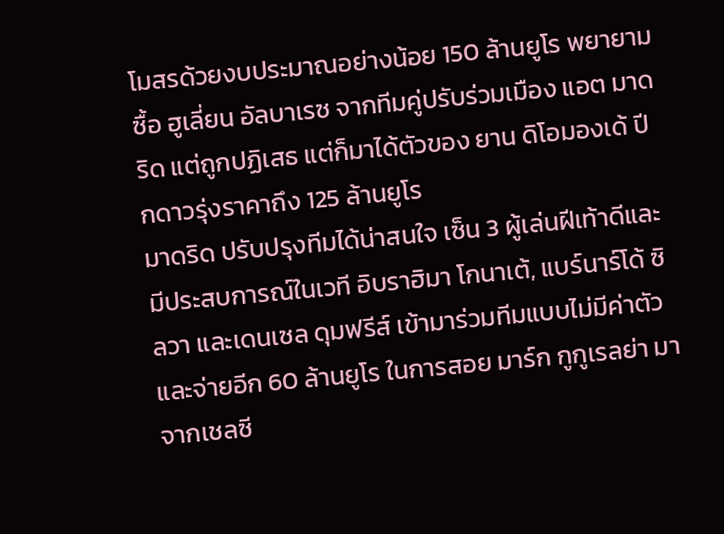โมสรด้วยงบประมาณอย่างน้อย 150 ล้านยูโร พยายามซื้อ ฮูเลี่ยน อัลบาเรซ จากทีมคู่ปรับร่วมเมือง แอต มาดริด แต่ถูกปฏิเสธ แต่ก็มาได้ตัวของ ยาน ดิโอมองเด้ ปีกดาวรุ่งราคาถึง 125 ล้านยูโร
มาดริด ปรับปรุงทีมได้น่าสนใจ เซ็น 3 ผู้เล่นฝีเท้าดีและมีประสบการณ์ในเวที อิบราฮิมา โกนาเต้, แบร์นาร์โด้ ซิลวา และเดนเซล ดุมฟรีส์ เข้ามาร่วมทีมแบบไม่มีค่าตัว และจ่ายอีก 60 ล้านยูโร ในการสอย มาร์ก กูกูเรลย่า มาจากเชลซี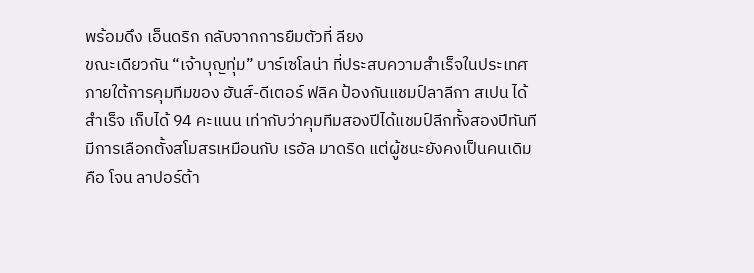พร้อมดึง เอ็นดริก กลับจากการยืมตัวที่ ลียง
ขณะเดียวกัน “เจ้าบุญทุ่ม” บาร์เซโลน่า ที่ประสบความสำเร็จในประเทศ ภายใต้การคุมทีมของ ฮันส์-ดีเตอร์ ฟลิค ป้องกันแชมป์ลาลีกา สเปน ได้สำเร็จ เก็บได้ 94 คะแนน เท่ากับว่าคุมทีมสองปีได้แชมป์ลีกทั้งสองปีทันที
มีการเลือกตั้งสโมสรเหมือนกับ เรอัล มาดริด แต่ผู้ชนะยังคงเป็นคนเดิมคือ โจน ลาปอร์ต้า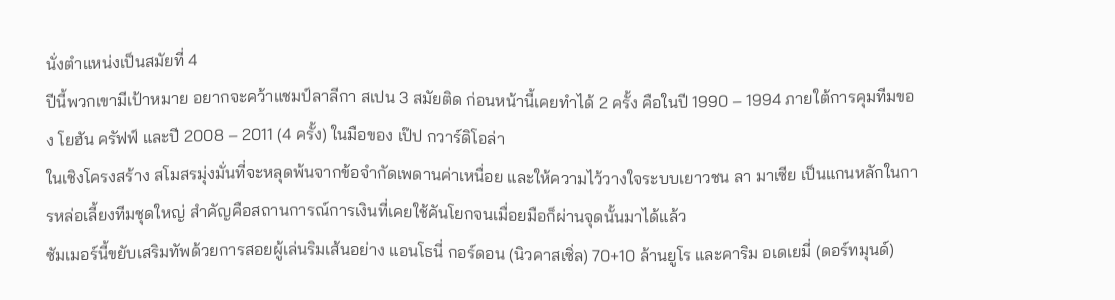นั่งตำแหน่งเป็นสมัยที่ 4
ปีนี้พวกเขามีเป้าหมาย อยากจะคว้าแชมป์ลาลีกา สเปน 3 สมัยติด ก่อนหน้านี้เคยทำได้ 2 ครั้ง คือในปี 1990 – 1994 ภายใต้การคุมทีมของ โยฮัน ครัฟฟ์ และปี 2008 – 2011 (4 ครั้ง) ในมือของ เป๊ป กวาร์ดิโอล่า
ในเชิงโครงสร้าง สโมสรมุ่งมั่นที่จะหลุดพ้นจากข้อจำกัดเพดานค่าเหนื่อย และให้ความไว้วางใจระบบเยาวชน ลา มาเซีย เป็นแกนหลักในการหล่อเลี้ยงทีมชุดใหญ่ สำคัญคือสถานการณ์การเงินที่เคยใช้คันโยกจนเมื่อยมือก็ผ่านจุดนั้นมาได้แล้ว
ซัมเมอร์นี้ขยับเสริมทัพด้วยการสอยผู้เล่นริมเส้นอย่าง แอนโธนี่ กอร์ดอน (นิวคาสเซิ่ล) 70+10 ล้านยูโร และคาริม อเดเยมี่ (ดอร์ทมุนด์)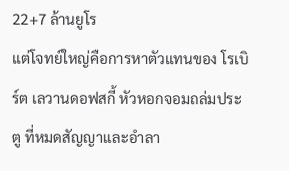22+7 ล้านยูโร
แต่โจทย์ใหญ่คือการหาตัวแทนของ โรเบิร์ต เลวานดอฟสกี้ หัวหอกจอมถล่มประตู ที่หมดสัญญาและอำลา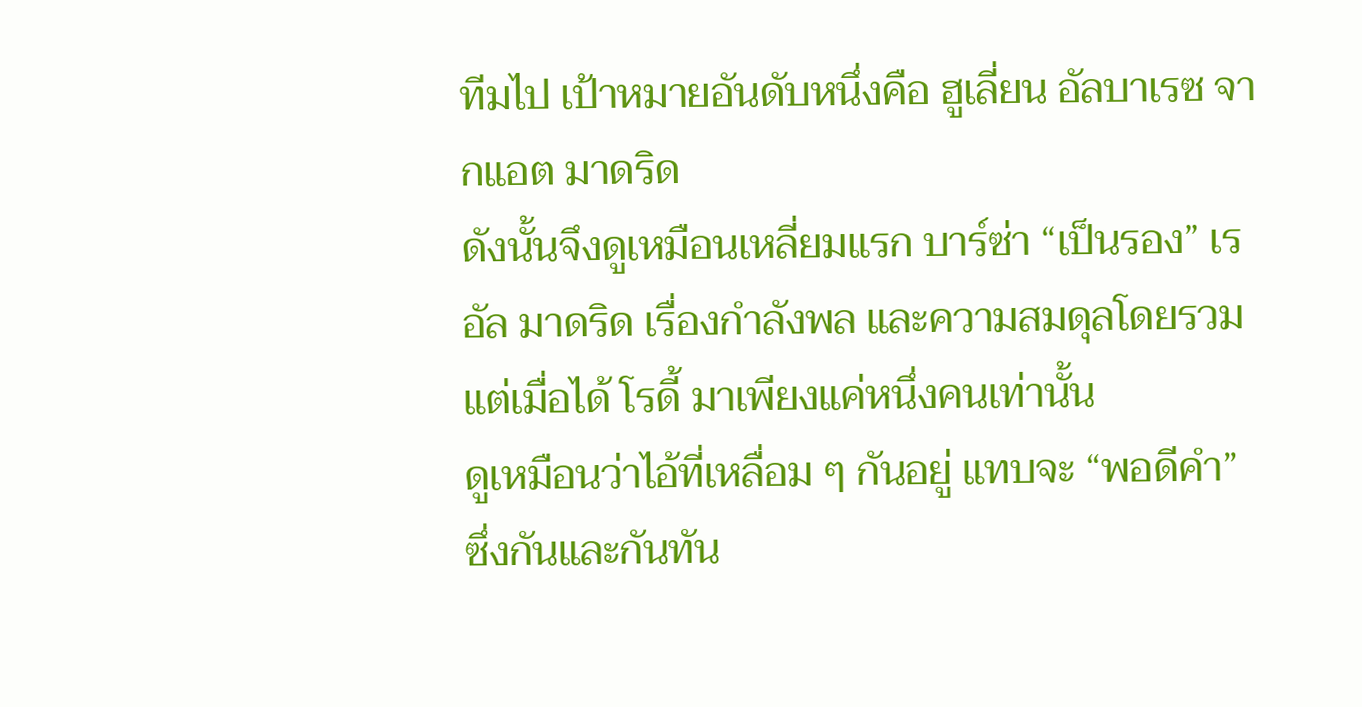ทีมไป เป้าหมายอันดับหนึ่งคือ ฮูเลี่ยน อัลบาเรซ จากแอต มาดริด
ดังนั้นจึงดูเหมือนเหลี่ยมแรก บาร์ซ่า “เป็นรอง” เรอัล มาดริด เรื่องกำลังพล และความสมดุลโดยรวม แต่เมื่อได้ โรดี้ มาเพียงแค่หนึ่งคนเท่านั้น
ดูเหมือนว่าไอ้ที่เหลื่อม ๆ กันอยู่ แทบจะ “พอดีคำ” ซึ่งกันและกันทัน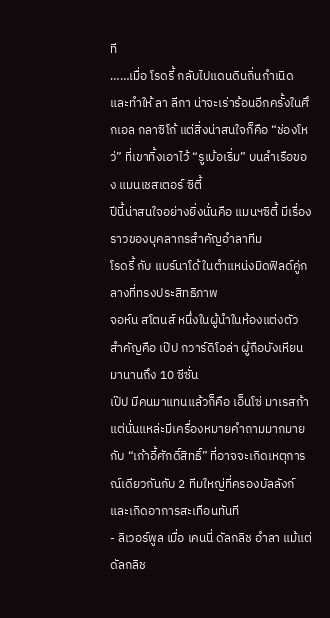ที
……เมื่อ โรดรี้ กลับไปแดนดินถิ่นกำเนิด และทำให้ ลา ลีกา น่าจะเร่าร้อนอีกครั้งในศึกเอล กลาซิโก้ แต่สิ่งน่าสนใจก็คือ “ช่องโหว่” ที่เขาทิ้งเอาไว้ “รูเบ้อเริ่ม” บนลำเรือของ แมนเชสเตอร์ ซิตี้
ปีนี้น่าสนใจอย่างยิ่งนั่นคือ แมนฯซิตี้ มีเรื่องราวของบุคลากรสำคัญอำลาทีม
โรดรี้ กับ แบร์นาโด้ ในตำแหน่งมิดฟิลด์คู่กลางที่ทรงประสิทธิภาพ
จอห์น สโตนส์ หนึ่งในผู้นำในห้องแต่งตัว
สำคัญคือ เป๊ป กวาร์ดิโอล่า ผู้ถือบังเหียนมานานถึง 10 ซีซั่น
เป๊ป มีคนมาแทนแล้วก็คือ เอ็นโซ่ มาเรสก้า แต่นั่นแหล่ะมีเครื่องหมายคำถามมากมายกับ “เก้าอี้ศักดิ์สิทธิ์” ที่อาจจะเกิดเหตุการณ์เดียวกันกับ 2 ทีมใหญ่ที่ครองบัลลังก์และเกิดอาการสะเทือนทันที
- ลิเวอร์พูล เมื่อ เคนนี่ ดัลกลิช อำลา แม้แต่ ดัลกลิช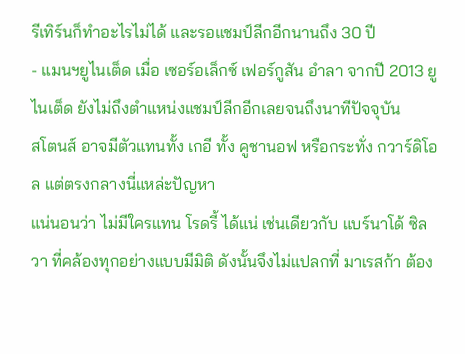รีเทิร์นก็ทำอะไรไม่ได้ และรอแชมป์ลีกอีกนานถึง 30 ปี
- แมนฯยูไนเต็ด เมื่อ เซอร์อเล็กซ์ เฟอร์กูสัน อำลา จากปี 2013 ยูไนเต็ด ยังไม่ถึงตำแหน่งแชมป์ลีกอีกเลยจนถึงนาทีปัจจุบัน
สโตนส์ อาจมีตัวแทนทั้ง เกอี ทั้ง คูชานอฟ หรือกระทั่ง กวาร์ดิโอล แต่ตรงกลางนี่แหล่ะปัญหา
แน่นอนว่า ไม่มีใครแทน โรดรี้ ได้แน่ เช่นเดียวกับ แบร์นาโด้ ซิลวา ที่คล้องทุกอย่างแบบมีมิติ ดังนั้นจึงไม่แปลกที่ มาเรสก้า ต้อง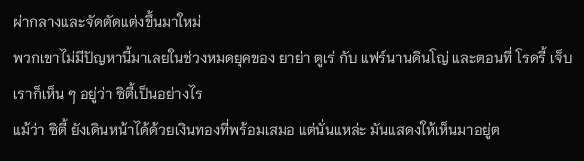ผ่ากลางและจัดตัดแต่งขึ้นมาใหม่
พวกเขาไม่มีปัญหานี้มาเลยในช่วงหมดยุคของ ยาย่า ตูเร่ กับ แฟร์นานดินโญ่ และตอนที่ โรดรี้ เจ็บเราก็เห็น ๆ อยู่ว่า ซิตี้เป็นอย่างไร
แม้ว่า ซิตี้ ยังเดินหน้าได้ด้วยเงินทองที่พร้อมเสมอ แต่นั่นแหล่ะ มันแสดงให้เห็นมาอยู่ต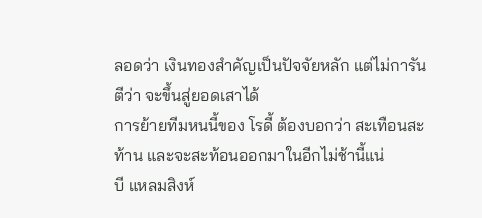ลอดว่า เงินทองสำคัญเป็นปัจจัยหลัก แต่ไม่การันตีว่า จะขึ้นสู่ยอดเสาได้
การย้ายทีมหนนี้ของ โรดี้ ต้องบอกว่า สะเทือนสะท้าน และจะสะท้อนออกมาในอีกไม่ช้านี้แน่
บี แหลมสิงห์